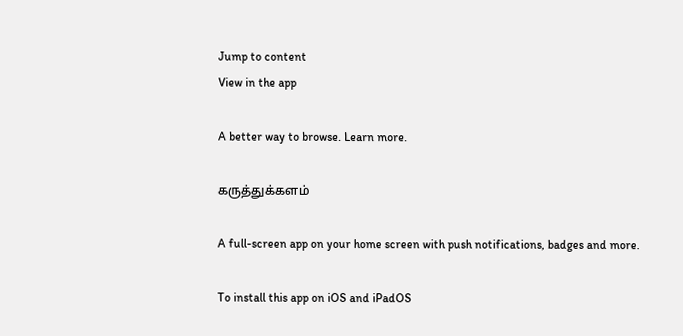Jump to content
View in the app

A better way to browse. Learn more.

கருத்துக்களம்

A full-screen app on your home screen with push notifications, badges and more.

To install this app on iOS and iPadOS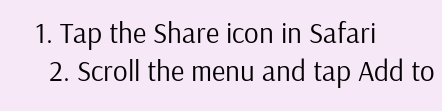1. Tap the Share icon in Safari
  2. Scroll the menu and tap Add to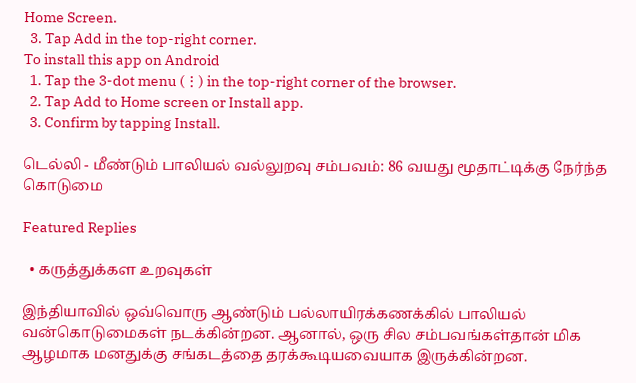Home Screen.
  3. Tap Add in the top-right corner.
To install this app on Android
  1. Tap the 3-dot menu (⋮) in the top-right corner of the browser.
  2. Tap Add to Home screen or Install app.
  3. Confirm by tapping Install.

டெல்லி - மீண்டும் பாலியல் வல்லுறவு சம்பவம்: 86 வயது மூதாட்டிக்கு நேர்ந்த கொடுமை

Featured Replies

  • கருத்துக்கள உறவுகள்

இந்தியாவில் ஒவ்வொரு ஆண்டும் பல்லாயிரக்கணக்கில் பாலியல் வன்கொடுமைகள் நடக்கின்றன. ஆனால், ஒரு சில சம்பவங்கள்தான் மிக ஆழமாக மனதுக்கு சங்கடத்தை தரக்கூடியவையாக இருக்கின்றன.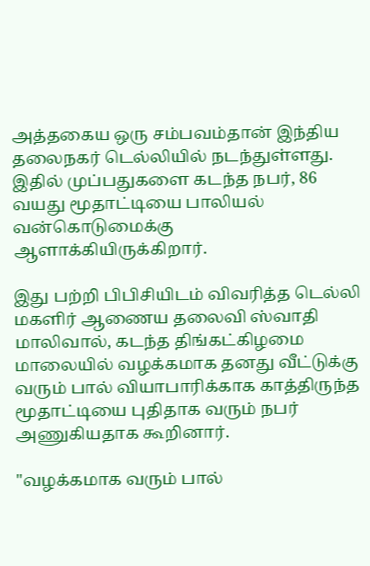அத்தகைய ஒரு சம்பவம்தான் இந்திய தலைநகர் டெல்லியில் நடந்துள்ளது. இதில் முப்பதுகளை கடந்த நபர், 86 வயது மூதாட்டியை பாலியல் வன்கொடுமைக்கு ஆளாக்கியிருக்கிறார்.

இது பற்றி பிபிசியிடம் விவரித்த டெல்லி மகளிர் ஆணைய தலைவி ஸ்வாதி மாலிவால், கடந்த திங்கட்கிழமை மாலையில் வழக்கமாக தனது வீட்டுக்கு வரும் பால் வியாபாரிக்காக காத்திருந்த மூதாட்டியை புதிதாக வரும் நபர் அணுகியதாக கூறினார்.

"வழக்கமாக வரும் பால்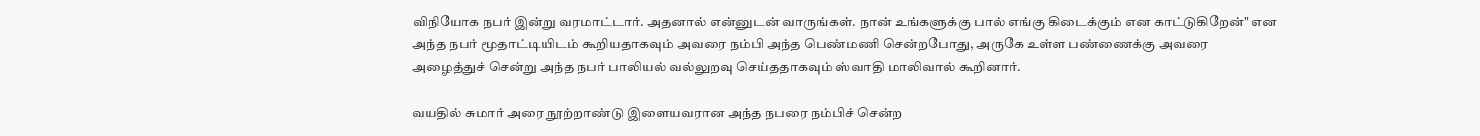விநியோக நபர் இன்று வரமாட்டார். அதனால் என்னுடன் வாருங்கள். நான் உங்களுக்கு பால் எங்கு கிடைக்கும் என காட்டுகிறேன்" என அந்த நபர் மூதாட்டியிடம் கூறியதாகவும் அவரை நம்பி அந்த பெண்மணி சென்றபோது, அருகே உள்ள பண்ணைக்கு அவரை அழைத்துச் சென்று அந்த நபர் பாலியல் வல்லுறவு செய்ததாகவும் ஸ்வாதி மாலிவால் கூறினார்.

வயதில் சுமார் அரை நூற்றாண்டு இளையவரான அந்த நபரை நம்பிச் சென்ற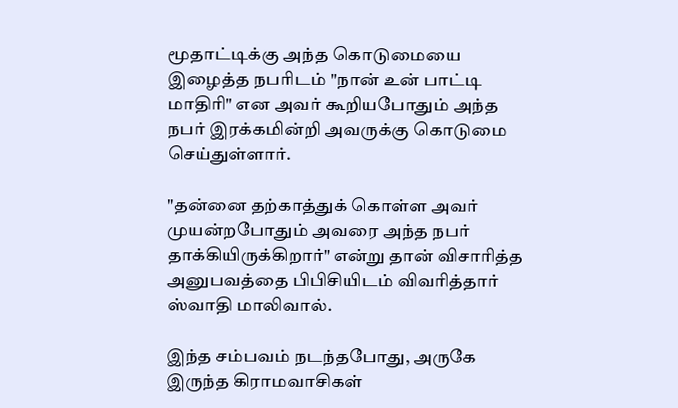மூதாட்டிக்கு அந்த கொடுமையை இழைத்த நபரிடம் "நான் உன் பாட்டி மாதிரி" என அவர் கூறியபோதும் அந்த நபர் இரக்கமின்றி அவருக்கு கொடுமை செய்துள்ளார்.

"தன்னை தற்காத்துக் கொள்ள அவர் முயன்றபோதும் அவரை அந்த நபர் தாக்கியிருக்கிறார்" என்று தான் விசாரித்த அனுபவத்தை பிபிசியிடம் விவரித்தார் ஸ்வாதி மாலிவால்.

இந்த சம்பவம் நடந்தபோது, அருகே இருந்த கிராமவாசிகள்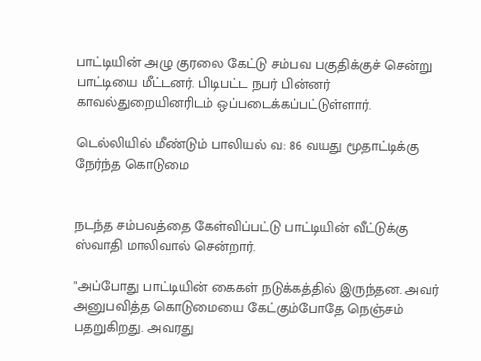பாட்டியின் அழு குரலை கேட்டு சம்பவ பகுதிக்குச் சென்று பாட்டியை மீட்டனர். பிடிபட்ட நபர் பின்னர் காவல்துறையினரிடம் ஒப்படைக்கப்பட்டுள்ளார்.

டெல்லியில் மீண்டும் பாலியல் வ: 86 வயது மூதாட்டிக்கு நேர்ந்த கொடுமை


நடந்த சம்பவத்தை கேள்விப்பட்டு பாட்டியின் வீட்டுக்கு ஸ்வாதி மாலிவால் சென்றார்.

"அப்போது பாட்டியின் கைகள் நடுக்கத்தில் இருந்தன. அவர் அனுபவித்த கொடுமையை கேட்கும்போதே நெஞ்சம் பதறுகிறது. அவரது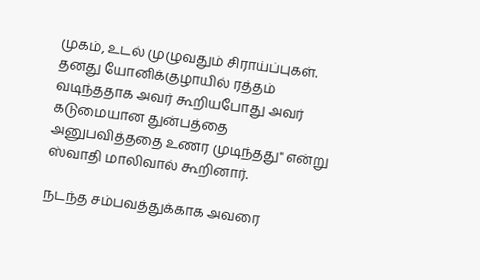முகம், உடல் முழுவதும் சிராய்ப்புகள். தனது யோனிக்குழாயில் ரத்தம் வடிந்ததாக அவர் கூறியபோது அவர் கடுமையான துன்பத்தை அனுபவித்ததை உணர முடிந்தது" என்று ஸ்வாதி மாலிவால் கூறினார்.

நடந்த சம்பவத்துக்காக அவரை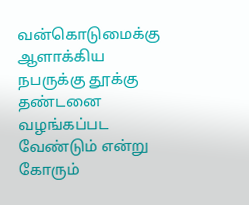வன்கொடுமைக்கு ஆளாக்கிய நபருக்கு தூக்கு தண்டனை வழங்கப்பட வேண்டும் என்று கோரும்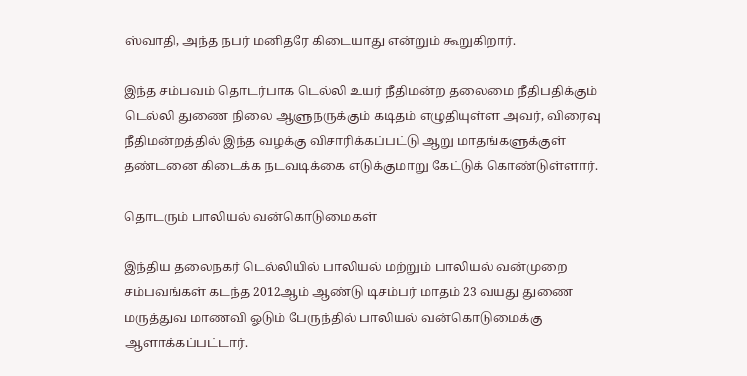ஸ்வாதி, அந்த நபர் மனிதரே கிடையாது என்றும் கூறுகிறார்.

இந்த சம்பவம் தொடர்பாக டெல்லி உயர் நீதிமன்ற தலைமை நீதிபதிக்கும் டெல்லி துணை நிலை ஆளுநருக்கும் கடிதம் எழுதியுள்ள அவர், விரைவு நீதிமன்றத்தில் இந்த வழக்கு விசாரிக்கப்பட்டு ஆறு மாதங்களுக்குள் தண்டனை கிடைக்க நடவடிக்கை எடுக்குமாறு கேட்டுக் கொண்டுள்ளார்.

தொடரும் பாலியல் வன்கொடுமைகள்

இந்திய தலைநகர் டெல்லியில் பாலியல் மற்றும் பாலியல் வன்முறை சம்பவங்கள் கடந்த 2012ஆம் ஆண்டு டிசம்பர் மாதம் 23 வயது துணை மருத்துவ மாணவி ஓடும் பேருந்தில் பாலியல் வன்கொடுமைக்கு ஆளாக்கப்பட்டார்.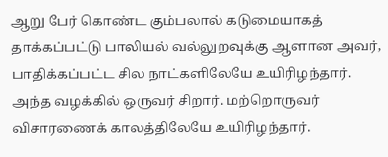ஆறு பேர் கொண்ட கும்பலால் கடுமையாகத் தாக்கப்பட்டு பாலியல் வல்லுறவுக்கு ஆளான அவர், பாதிக்கப்பட்ட சில நாட்களிலேயே உயிரிழந்தார். அந்த வழக்கில் ஒருவர் சிறார். மற்றொருவர் விசாரணைக் காலத்திலேயே உயிரிழந்தார்.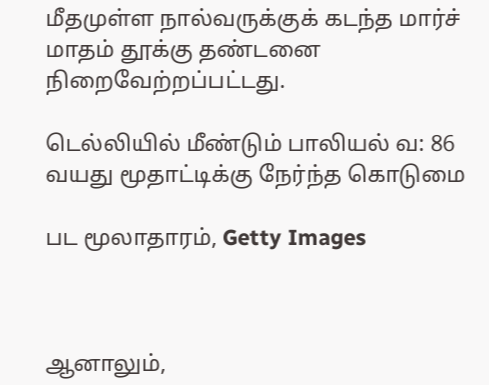மீதமுள்ள நால்வருக்குக் கடந்த மார்ச் மாதம் தூக்கு தண்டனை நிறைவேற்றப்பட்டது.

டெல்லியில் மீண்டும் பாலியல் வ: 86 வயது மூதாட்டிக்கு நேர்ந்த கொடுமை

பட மூலாதாரம், Getty Images



ஆனாலும்,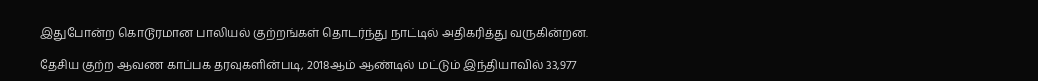இதுபோன்ற கொடூரமான பாலியல் குற்றங்கள் தொடர்ந்து நாட்டில் அதிகரித்து வருகின்றன.

தேசிய குற்ற ஆவண காப்பக தரவுகளின்படி, 2018ஆம் ஆண்டில் மட்டும் இந்தியாவில் 33,977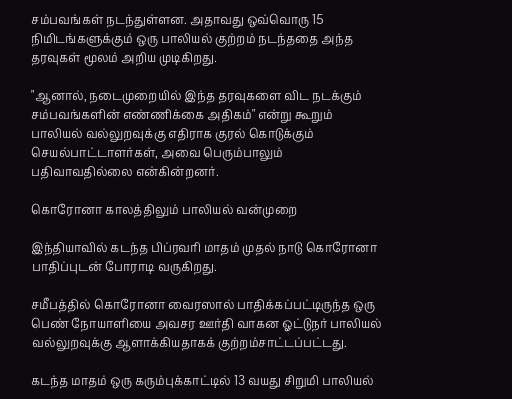சம்பவங்கள் நடந்துள்ளன. அதாவது ஒவ்வொரு 15 நிமிடங்களுக்கும் ஒரு பாலியல் குற்றம் நடந்ததை அந்த தரவுகள் மூலம் அறிய முடிகிறது.

"ஆனால், நடைமுறையில் இந்த தரவுகளை விட நடக்கும் சம்பவங்களின் எண்ணிக்கை அதிகம்" என்று கூறும் பாலியல் வல்லுறவுக்கு எதிராக குரல் கொடுக்கும் செயல்பாட்டாளர்கள், அவை பெரும்பாலும் பதிவாவதில்லை என்கின்றனர்.

கொரோனா காலத்திலும் பாலியல் வன்முறை

இந்தியாவில் கடந்த பிப்ரவரி மாதம் முதல் நாடு கொரோனா பாதிப்புடன் போராடி வருகிறது.

சமீபத்தில் கொரோனா வைரஸால் பாதிக்கப்பட்டிருந்த ஒரு பெண் நோயாளியை அவசர ஊர்தி வாகன ஓட்டுநர் பாலியல் வல்லுறவுக்கு ஆளாக்கியதாகக் குற்றம்சாட்டப்பட்டது.

கடந்த மாதம் ஒரு கரும்புக்காட்டில் 13 வயது சிறுமி பாலியல்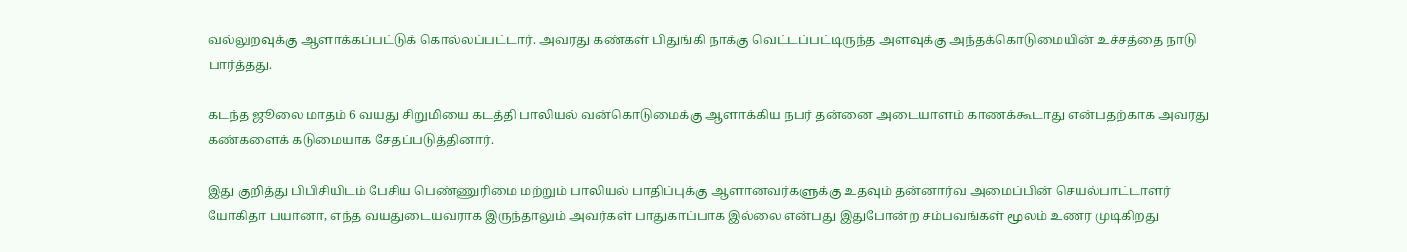வல்லுறவுக்கு ஆளாக்கப்பட்டுக் கொல்லப்பட்டார். அவரது கண்கள் பிதுங்கி நாக்கு வெட்டப்பட்டிருந்த அளவுக்கு அந்தக்கொடுமையின் உச்சத்தை நாடு பார்த்தது.

கடந்த ஜூலை மாதம் 6 வயது சிறுமியை கடத்தி பாலியல் வன்கொடுமைக்கு ஆளாக்கிய நபர் தன்னை அடையாளம் காணக்கூடாது என்பதற்காக அவரது கண்களைக் கடுமையாக சேதப்படுத்தினார்.

இது குறித்து பிபிசியிடம் பேசிய பெண்ணுரிமை மற்றும் பாலியல் பாதிப்புக்கு ஆளானவர்களுக்கு உதவும் தன்னார்வ அமைப்பின் செயல்பாட்டாளர் யோகிதா பயானா, எந்த வயதுடையவராக இருந்தாலும் அவர்கள் பாதுகாப்பாக இல்லை என்பது இதுபோன்ற சம்பவங்கள் மூலம் உணர முடிகிறது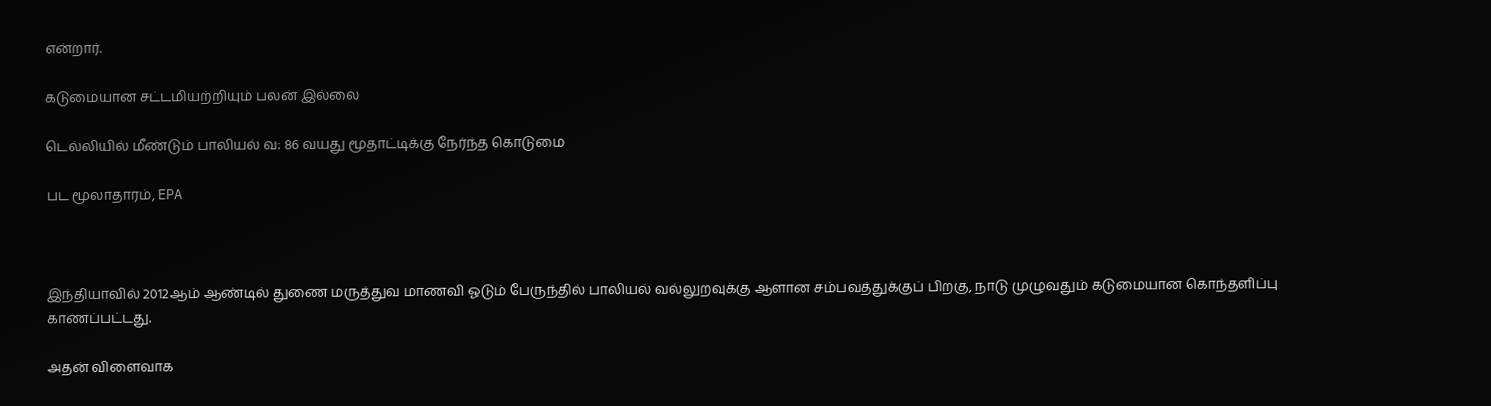என்றார்.

கடுமையான சட்டமியற்றியும் பலன் இல்லை

டெல்லியில் மீண்டும் பாலியல் வ: 86 வயது மூதாட்டிக்கு நேர்ந்த கொடுமை

பட மூலாதாரம், EPA



இந்தியாவில் 2012ஆம் ஆண்டில் துணை மருத்துவ மாணவி ஓடும் பேருந்தில் பாலியல் வல்லுறவுக்கு ஆளான சம்பவத்துக்குப் பிறகு, நாடு முழுவதும் கடுமையான கொந்தளிப்பு காணப்பட்டது.

அதன் விளைவாக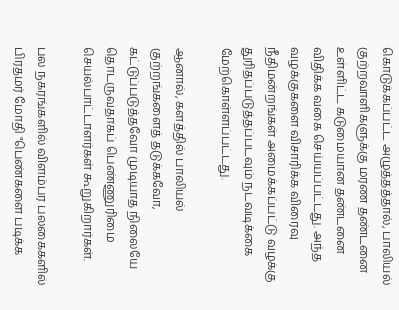கொடுக்கப்பட்ட அழுத்தத்தால், பாலியல் குற்றவாளிகளுக்கு மரண தண்டனை உள்ளிட்ட கடுமையான தண்டனை விதிக்க வகை செய்யப்பட்டது. அந்த வழக்குகளை விசாரிக்க விரைவு நீதிமன்றங்கள் அமைக்கப்பட்டு வழக்கு துரிதப்படுத்தப்படவும் நடவடிக்கை மேற்கொள்ளப்பட்டது.

ஆனால், களத்தில் பாலியல் குற்றங்களைத் தடுக்கவோ, கட்டுப்படுத்தவோ முடியாத நிலையே தொடருவதாகப் பெண்ணுரிமை செயல்பாட்டாளர்கள் கூறுகிறார்கள்.

பல நகரங்களில் விளம்பர பலகைகளில் பிரதமர் மோதி "பெண்களை படிக்க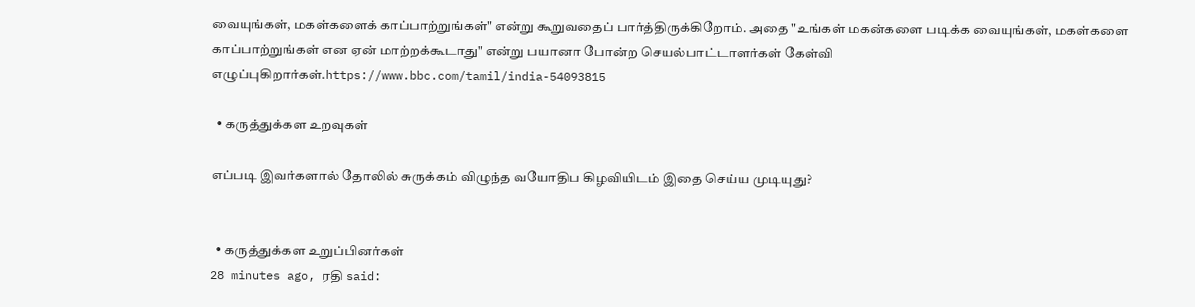வையுங்கள், மகள்களைக் காப்பாற்றுங்கள்" என்று கூறுவதைப் பார்த்திருக்கிறோம். அதை "உங்கள் மகன்களை படிக்க வையுங்கள், மகள்களை காப்பாற்றுங்கள் என ஏன் மாற்றக்கூடாது" என்று பயானா போன்ற செயல்பாட்டாளர்கள் கேள்வி எழுப்புகிறார்கள்.https://www.bbc.com/tamil/india-54093815

  • கருத்துக்கள உறவுகள்

எப்படி இவர்களால் தோலில் சுருக்கம் விழுந்த வயோதிப கிழவியிடம் இதை செய்ய முடியுது?


  • கருத்துக்கள உறுப்பினர்கள்
28 minutes ago, ரதி said: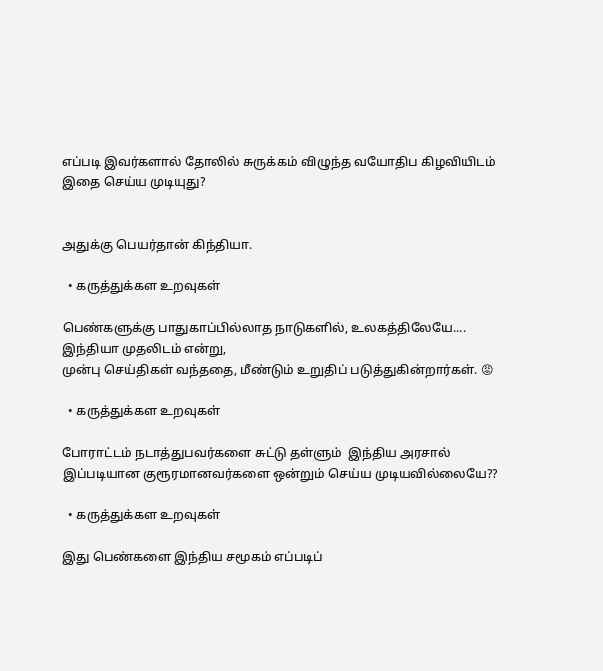எப்படி இவர்களால் தோலில் சுருக்கம் விழுந்த வயோதிப கிழவியிடம் இதை செய்ய முடியுது?


அதுக்கு பெயர்தான் கிந்தியா.

  • கருத்துக்கள உறவுகள்

பெண்களுக்கு பாதுகாப்பில்லாத நாடுகளில், உலகத்திலேயே.... இந்தியா முதலிடம் என்று,
முன்பு செய்திகள் வந்ததை, மீண்டும் உறுதிப் படுத்துகின்றார்கள். 😡

  • கருத்துக்கள உறவுகள்

போராட்டம் நடாத்துபவர்களை சுட்டு தள்ளும்  இந்திய அரசால் இப்படியான குரூரமானவர்களை ஒன்றும் செய்ய முடியவில்லையே??

  • கருத்துக்கள உறவுகள்

இது பெண்களை இந்திய சமூகம் எப்படிப்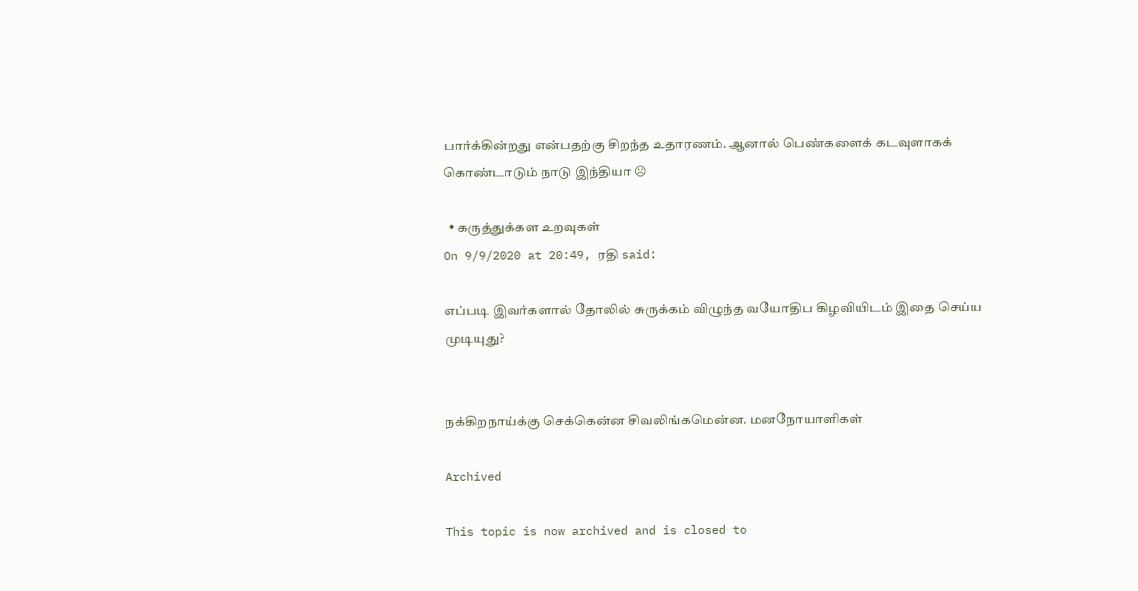பார்க்கின்றது என்பதற்கு சிறந்த உதாரணம். ஆனால் பெண்களைக் கடவுளாகக் கொண்டாடும் நாடு இந்தியா ☹

  • கருத்துக்கள உறவுகள்
On 9/9/2020 at 20:49, ரதி said:

எப்படி இவர்களால் தோலில் சுருக்கம் விழுந்த வயோதிப கிழவியிடம் இதை செய்ய முடியுது?


நக்கிறநாய்க்கு செக்கென்ன சிவலிங்கமென்ன. மனநோயாளிகள்

Archived

This topic is now archived and is closed to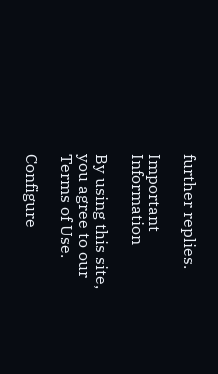further replies.

Important Information

By using this site, you agree to our Terms of Use.

Configure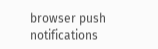browser push notifications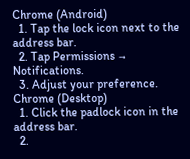Chrome (Android)
  1. Tap the lock icon next to the address bar.
  2. Tap Permissions → Notifications.
  3. Adjust your preference.
Chrome (Desktop)
  1. Click the padlock icon in the address bar.
  2.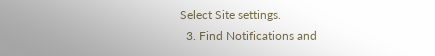Select Site settings.
  3. Find Notifications and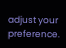adjust your preference.